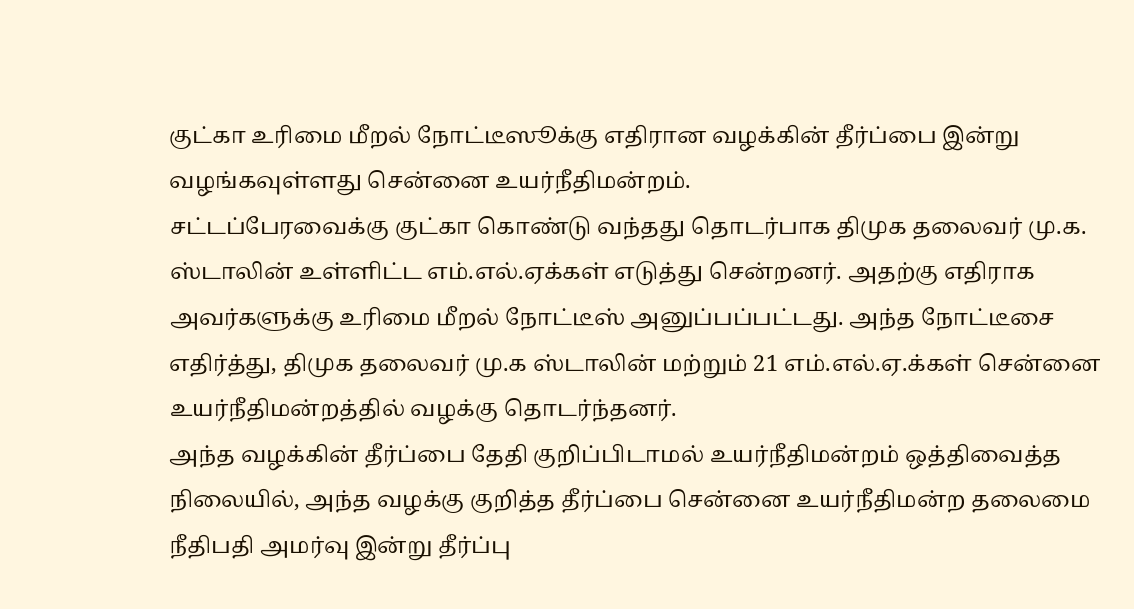குட்கா உரிமை மீறல் நோட்டீஸூக்கு எதிரான வழக்கின் தீர்ப்பை இன்று வழங்கவுள்ளது சென்னை உயர்நீதிமன்றம்.
சட்டப்பேரவைக்கு குட்கா கொண்டு வந்தது தொடர்பாக திமுக தலைவர் மு.க. ஸ்டாலின் உள்ளிட்ட எம்.எல்.ஏக்கள் எடுத்து சென்றனர். அதற்கு எதிராக அவர்களுக்கு உரிமை மீறல் நோட்டீஸ் அனுப்பப்பட்டது. அந்த நோட்டீசை எதிர்த்து, திமுக தலைவர் மு.க ஸ்டாலின் மற்றும் 21 எம்.எல்.ஏ.க்கள் சென்னை உயர்நீதிமன்றத்தில் வழக்கு தொடர்ந்தனர்.
அந்த வழக்கின் தீர்ப்பை தேதி குறிப்பிடாமல் உயர்நீதிமன்றம் ஒத்திவைத்த நிலையில், அந்த வழக்கு குறித்த தீர்ப்பை சென்னை உயர்நீதிமன்ற தலைமை நீதிபதி அமர்வு இன்று தீர்ப்பு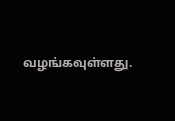வழங்கவுள்ளது.